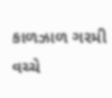કાળઝાળ ગરમી વચ્ચે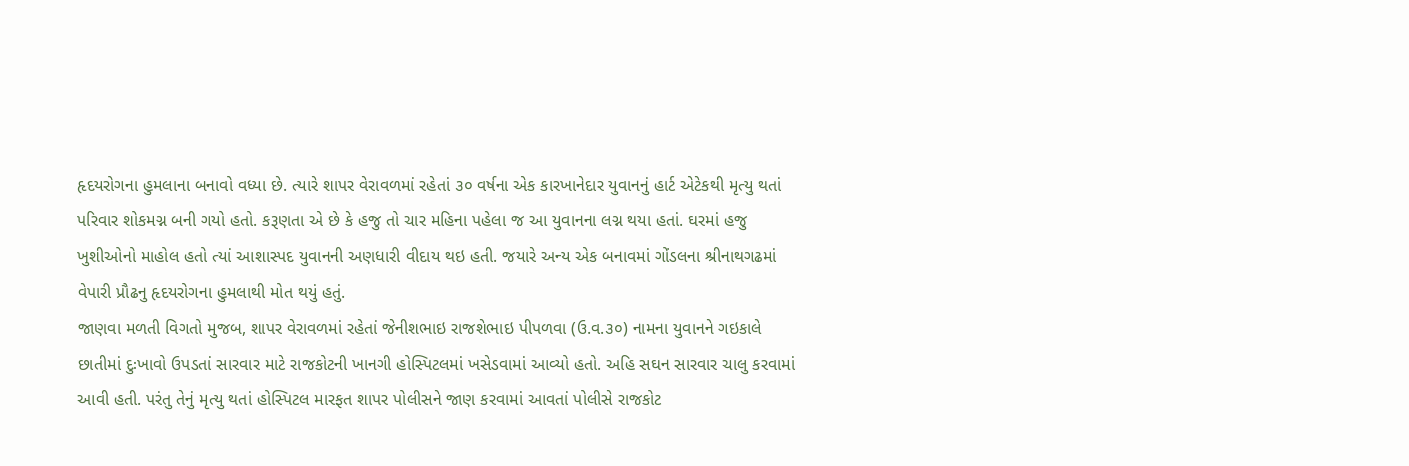હૃદયરોગના હુમલાના બનાવો વધ્યા છે. ત્યારે શાપર વેરાવળમાં રહેતાં ૩૦ વર્ષના એક કારખાનેદાર યુવાનનું હાર્ટ એટેકથી મૃત્યુ થતાં પરિવાર શોકમગ્ન બની ગયો હતો. કરૂણતા એ છે કે હજુ તો ચાર મહિના પહેલા જ આ યુવાનના લગ્ન થયા હતાં. ઘરમાં હજુ ખુશીઓનો માહોલ હતો ત્યાં આશાસ્પદ યુવાનની અણધારી વીદાય થઇ હતી. જયારે અન્ય એક બનાવમાં ગોંડલના શ્રીનાથગઢમાં વેપારી પ્રૌઢનુ હૃદયરોગના હુમલાથી મોત થયું હતું.
જાણવા મળતી વિગતો મુજબ, શાપર વેરાવળમાં રહેતાં જેનીશભાઇ રાજશેભાઇ પીપળવા (ઉ.વ.૩૦) નામના યુવાનને ગઇકાલે છાતીમાં દુઃખાવો ઉપડતાં સારવાર માટે રાજકોટની ખાનગી હોસ્પિટલમાં ખસેડવામાં આવ્યો હતો. અહિ સઘન સારવાર ચાલુ કરવામાં આવી હતી. પરંતુ તેનું મૃત્યુ થતાં હોસ્પિટલ મારફત શાપર પોલીસને જાણ કરવામાં આવતાં પોલીસે રાજકોટ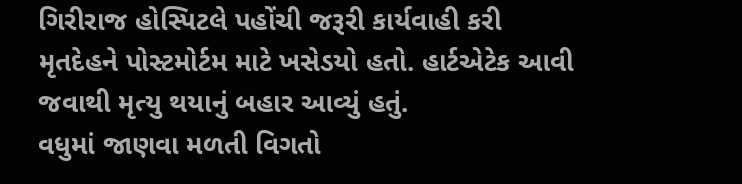ગિરીરાજ હોસ્પિટલે પહોંચી જરૂરી કાર્યવાહી કરી મૃતદેહને પોસ્ટમોર્ટમ માટે ખસેડયો હતો. હાર્ટએટેક આવી જવાથી મૃત્યુ થયાનું બહાર આવ્યું હતું.
વધુમાં જાણવા મળતી વિગતો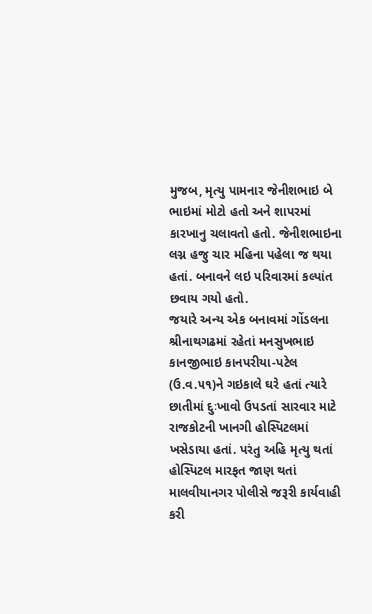મુજબ, મૃત્યુ પામનાર જેનીશભાઇ બે ભાઇમાં મોટો હતો અને શાપરમાં કારખાનુ ચલાવતો હતો. જેનીશભાઇના લગ્ન હજુ ચાર મહિના પહેલા જ થયા હતાં. બનાવને લઇ પરિવારમાં કલ્પાંત છવાય ગયો હતો.
જયારે અન્ય એક બનાવમાં ગોંડલના શ્રીનાથગઢમાં રહેતાં મનસુખભાઇ કાનજીભાઇ કાનપરીયા-પટેલ (ઉ.વ.૫૧)ને ગઇકાલે ઘરે હતાં ત્યારે છાતીમાં દુઃખાવો ઉપડતાં સારવાર માટે રાજકોટની ખાનગી હોસ્પિટલમાં ખસેડાયા હતાં. પરંતુ અહિ મૃત્યુ થતાં હોસ્પિટલ મારફત જાણ થતાં માલવીયાનગર પોલીસે જરૂરી કાર્યવાહી કરી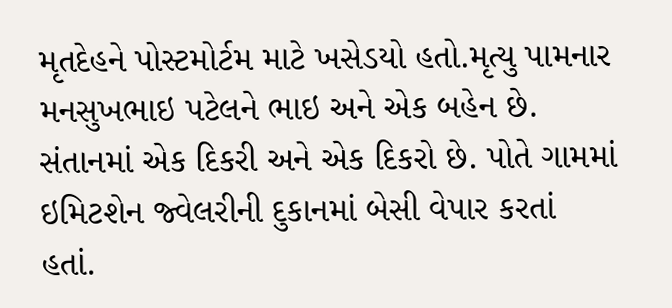મૃતદેહને પોસ્ટમોર્ટમ માટે ખસેડયો હતો.મૃત્યુ પામનાર મનસુખભાઇ પટેલને ભાઇ અને એક બહેન છે. સંતાનમાં એક દિકરી અને એક દિકરો છે. પોતે ગામમાં ઇમિટશેન જ્વેલરીની દુકાનમાં બેસી વેપાર કરતાં હતાં.